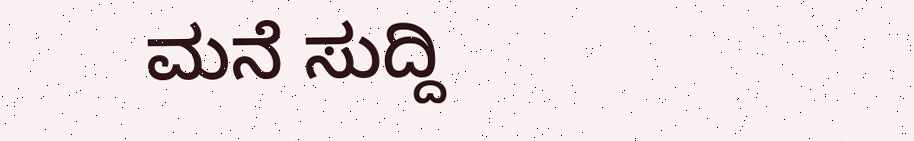ಮನೆ ಸುದ್ದಿ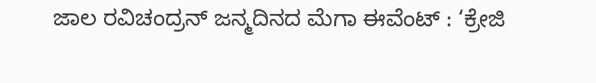ಜಾಲ ರವಿಚಂದ್ರನ್ ಜನ್ಮದಿನದ ಮೆಗಾ ಈವೆಂಟ್ : ‘ಕ್ರೇಜಿ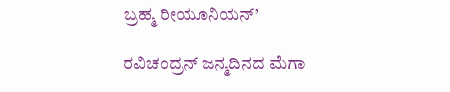ಬ್ರಹ್ಮ ರೀಯೂನಿಯನ್’

ರವಿಚಂದ್ರನ್ ಜನ್ಮದಿನದ ಮೆಗಾ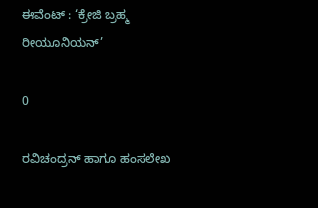ಈವೆಂಟ್ : ‘ಕ್ರೇಜಿ ಬ್ರಹ್ಮ ರೀಯೂನಿಯನ್’

0

ರವಿಚಂದ್ರನ್‍ ಹಾಗೂ ಹಂಸಲೇಖ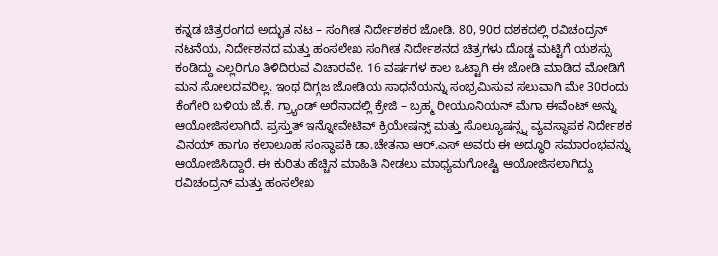ಕನ್ನಡ ಚಿತ್ರರಂಗದ ಅದ್ಭುತ ನಟ – ಸಂಗೀತ ನಿರ್ದೇಶಕರ ಜೋಡಿ. 80, 90ರ ದಶಕದಲ್ಲಿ ರವಿಚಂದ್ರನ್‍ ನಟನೆಯ, ನಿರ್ದೇಶನದ ಮತ್ತು ಹಂಸಲೇಖ ಸಂಗೀತ ನಿರ್ದೇಶನದ ಚಿತ್ರಗಳು ದೊಡ್ಡ ಮಟ್ಟಿಗೆ ಯಶಸ್ಸು ಕಂಡಿದ್ದು ಎಲ್ಲರಿಗೂ ತಿಳಿದಿರುವ ವಿಚಾರವೇ. 16 ವರ್ಷಗಳ ಕಾಲ ಒಟ್ಟಾಗಿ ಈ ಜೋಡಿ ಮಾಡಿದ ಮೋಡಿಗೆ ಮನ ಸೋಲದವರಿಲ್ಲ. ಇಂಥ ದಿಗ್ಗಜ ಜೋಡಿಯ ಸಾಧನೆಯನ್ನು ಸಂಭ್ರಮಿಸುವ ಸಲುವಾಗಿ ಮೇ 30ರಂದು ಕೆಂಗೇರಿ ಬಳಿಯ ಜೆ.ಕೆ. ಗ್ರ್ಯಾಂಡ್ ಅರೆನಾದಲ್ಲಿ ಕ್ರೇಜಿ – ಬ್ರಹ್ಮ ರೀಯೂನಿಯನ್ ಮೆಗಾ ಈವೆಂಟ್ ಅನ್ನು ಆಯೋಜಿಸಲಾಗಿದೆ. ಪ್ರಸ್ತುತ್‍ ಇನ್ನೋವೇಟಿವ್‍ ಕ್ರಿಯೇಷನ್ಸ್ ಮತ್ತು ಸೊಲ್ಯೂಷನ್ಸ್ನ ವ್ಯವಸ್ಥಾಪಕ ನಿರ್ದೇಶಕ ವಿನಯ್ ಹಾಗೂ ಕಲಾಲೂಹ ಸಂಸ್ಥಾಪಕಿ ಡಾ.ಚೇತನಾ‌ ಆರ್.ಎಸ್ ಅವರು ಈ ಅದ್ಧೂರಿ ಸಮಾರಂಭವನ್ನು ಆಯೋಜಿಸಿದ್ದಾರೆ. ಈ ಕುರಿತು ಹೆಚ್ಚಿನ ಮಾಹಿತಿ ನೀಡಲು ಮಾಧ್ಯಮಗೋಷ್ಟಿ ಆಯೋಜಿಸಲಾಗಿದ್ದು ರವಿಚಂದ್ರನ್ ಮತ್ತು ಹಂಸಲೇಖ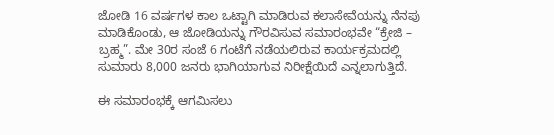ಜೋಡಿ 16 ವರ್ಷಗಳ ಕಾಲ ಒಟ್ಟಾಗಿ ಮಾಡಿರುವ ಕಲಾಸೇವೆಯನ್ನು ನೆನಪು ಮಾಡಿಕೊಂಡು, ಆ ಜೋಡಿಯನ್ನು ಗೌರವಿಸುವ ಸಮಾರಂಭವೇ “ಕ್ರೇಜಿ – ಬ್ರಹ್ಮ”. ಮೇ 30ರ ಸಂಜೆ 6 ಗಂಟೆಗೆ ನಡೆಯಲಿರುವ ಕಾರ್ಯಕ್ರಮದಲ್ಲಿ ಸುಮಾರು 8,000 ಜನರು ಭಾಗಿಯಾಗುವ ನಿರೀಕ್ಷೆಯಿದೆ ಎನ್ನಲಾಗುತ್ತಿದೆ.

ಈ ಸಮಾರಂಭಕ್ಕೆ ಆಗಮಿಸಲು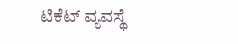ಟಿಕೆಟ್ ವ್ಯವಸ್ಥೆ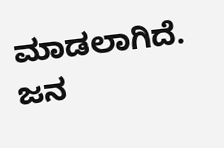ಮಾಡಲಾಗಿದೆ. ಜನ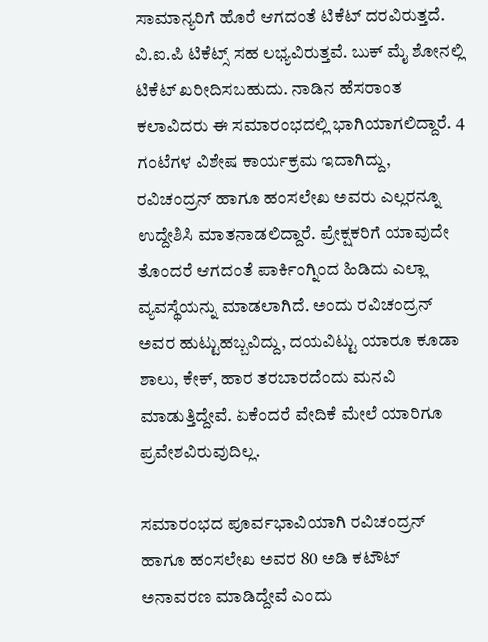ಸಾಮಾನ್ಯರಿಗೆ ಹೊರೆ ಆಗದಂತೆ ಟಿಕೆಟ್ ದರವಿರುತ್ತದೆ. ವಿ.ಐ.ಪಿ ಟಿಕೆಟ್ಸ್ ಸಹ ಲಭ್ಯವಿರುತ್ತವೆ. ಬುಕ್ ಮೈ ಶೋನಲ್ಲಿ ಟಿಕೆಟ್ ಖರೀದಿಸಬಹುದು. ನಾಡಿನ ಹೆಸರಾಂತ ಕಲಾವಿದರು ಈ ಸಮಾರಂಭದಲ್ಲಿ ಭಾಗಿಯಾಗಲಿದ್ದಾರೆ. 4 ಗಂಟೆಗಳ ವಿಶೇಷ ಕಾರ್ಯಕ್ರಮ ಇದಾಗಿದ್ದು, ರವಿಚಂದ್ರನ್ ಹಾಗೂ ಹಂಸಲೇಖ ಅವರು ಎಲ್ಲರನ್ನೂ ಉದ್ದೇಶಿಸಿ ಮಾತನಾಡಲಿದ್ದಾರೆ. ಪ್ರೇಕ್ಷಕರಿಗೆ ಯಾವುದೇ ತೊಂದರೆ ಆಗದಂತೆ ಪಾರ್ಕಿಂಗ್ನಿಂದ ಹಿಡಿದು ಎಲ್ಲಾ ವ್ಯವಸ್ಥೆಯನ್ನು ಮಾಡಲಾಗಿದೆ. ಅಂದು ರವಿಚಂದ್ರನ್ ಅವರ ಹುಟ್ಟುಹಬ್ಬವಿದ್ದು, ದಯವಿಟ್ಟು ಯಾರೂ ಕೂಡಾ ಶಾಲು, ಕೇಕ್, ಹಾರ ತರಬಾರದೆಂದು ಮನವಿ ಮಾಡುತ್ತಿದ್ದೇವೆ. ಏಕೆಂದರೆ ವೇದಿಕೆ ಮೇಲೆ ಯಾರಿಗೂ ಪ್ರವೇಶವಿರುವುದಿಲ್ಲ.

ಸಮಾರಂಭದ ಪೂರ್ವಭಾವಿಯಾಗಿ ರವಿಚಂದ್ರನ್ ಹಾಗೂ ಹಂಸಲೇಖ ಅವರ 80 ಅಡಿ ಕಟೌಟ್ ಅನಾವರಣ ಮಾಡಿದ್ದೇವೆ ಎಂದು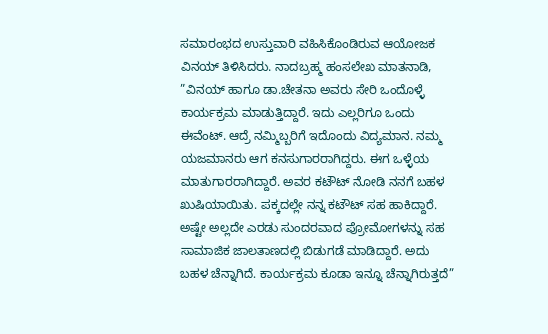ಸಮಾರಂಭದ ಉಸ್ತುವಾರಿ ವಹಿಸಿಕೊಂಡಿರುವ ಆಯೋಜಕ ವಿನಯ್ ತಿಳಿಸಿದರು. ನಾದಬ್ರಹ್ಮ ಹಂಸಲೇಖ ಮಾತನಾಡಿ, ”ವಿನಯ್ ಹಾಗೂ ಡಾ.ಚೇತನಾ ಅವರು ಸೇರಿ ಒಂದೊಳ್ಳೆ ಕಾರ್ಯಕ್ರಮ ಮಾಡುತ್ತಿದ್ದಾರೆ. ಇದು ಎಲ್ಲರಿಗೂ ಒಂದು ಈವೆಂಟ್. ಆದ್ರೆ ನಮ್ಮಿಬ್ಬರಿಗೆ ಇದೊಂದು ವಿದ್ಯಮಾನ. ನಮ್ಮ ಯಜಮಾನರು ಆಗ ಕನಸುಗಾರರಾಗಿದ್ದರು. ಈಗ ಒಳ್ಳೆಯ ಮಾತುಗಾರರಾಗಿದ್ದಾರೆ. ಅವರ ಕಟೌಟ್ ನೋಡಿ ನನಗೆ ಬಹಳ ಖುಷಿಯಾಯಿತು. ಪಕ್ಕದಲ್ಲೇ ನನ್ನ ಕಟೌಟ್ ಸಹ ಹಾಕಿದ್ದಾರೆ. ಅಷ್ಟೇ ಅಲ್ಲದೇ ಎರಡು ಸುಂದರವಾದ ಪ್ರೋಮೋಗಳನ್ನು ಸಹ ಸಾಮಾಜಿಕ ಜಾಲತಾಣದಲ್ಲಿ ಬಿಡುಗಡೆ ಮಾಡಿದ್ದಾರೆ. ಅದು ಬಹಳ ಚೆನ್ನಾಗಿದೆ. ಕಾರ್ಯಕ್ರಮ ಕೂಡಾ ಇನ್ನೂ ಚೆನ್ನಾಗಿರುತ್ತದೆ”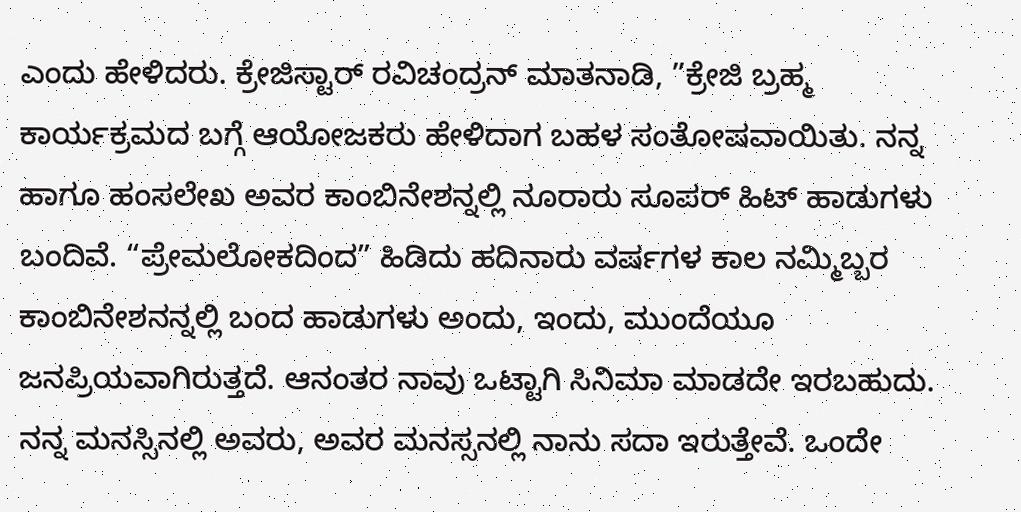ಎಂದು ಹೇಳಿದರು. ಕ್ರೇಜಿಸ್ಟಾರ್ ರವಿಚಂದ್ರನ್ ಮಾತನಾಡಿ, ”ಕ್ರೇಜಿ ಬ್ರಹ್ಮ ಕಾರ್ಯಕ್ರಮದ ಬಗ್ಗೆ ಆಯೋಜಕರು ಹೇಳಿದಾಗ ಬಹಳ ಸಂತೋಷವಾಯಿತು. ನನ್ನ ಹಾಗೂ ಹಂಸಲೇಖ ಅವರ ಕಾಂಬಿನೇಶನ್ನಲ್ಲಿ ನೂರಾರು ಸೂಪರ್ ಹಿಟ್ ಹಾಡುಗಳು ಬಂದಿವೆ. “ಪ್ರೇಮಲೋಕದಿಂದ” ಹಿಡಿದು ಹದಿನಾರು ವರ್ಷಗಳ ಕಾಲ ನಮ್ಮಿಬ್ಬರ ಕಾಂಬಿನೇಶನನ್ನಲ್ಲಿ ಬಂದ ಹಾಡುಗಳು ಅಂದು, ಇಂದು, ಮುಂದೆಯೂ ಜನಪ್ರಿಯವಾಗಿರುತ್ತದೆ. ಆನಂತರ ನಾವು ಒಟ್ಟಾಗಿ ಸಿನಿಮಾ ಮಾಡದೇ ಇರಬಹುದು. ನನ್ನ ಮನಸ್ಸಿನಲ್ಲಿ ಅವರು, ಅವರ ಮನಸ್ಸನಲ್ಲಿ ನಾನು ಸದಾ ಇರುತ್ತೇವೆ. ಒಂದೇ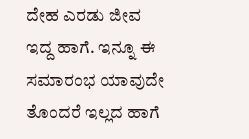ದೇಹ ಎರಡು ಜೀವ ಇದ್ದ ಹಾಗೆ‌‌. ಇನ್ನೂ ಈ ಸಮಾರಂಭ ಯಾವುದೇ ತೊಂದರೆ ಇಲ್ಲದ ಹಾಗೆ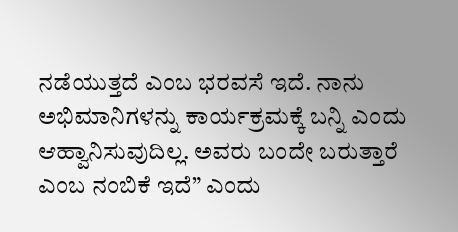ನಡೆಯುತ್ತದೆ ಎಂಬ ಭರವಸೆ ಇದೆ. ನಾನು ಅಭಿಮಾನಿಗಳನ್ನು ಕಾರ್ಯಕ್ರಮಕ್ಕೆ ಬನ್ನಿ ಎಂದು ಆಹ್ವಾನಿಸುವುದಿಲ್ಲ. ಅವರು ಬಂದೇ ಬರುತ್ತಾರೆ ಎಂಬ ನಂಬಿಕೆ ಇದೆ” ಎಂದು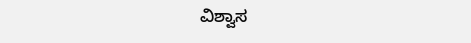ವಿಶ್ವಾಸ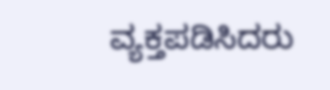ವ್ಯಕ್ತಪಡಿಸಿದರು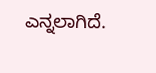ಎನ್ನಲಾಗಿದೆ.